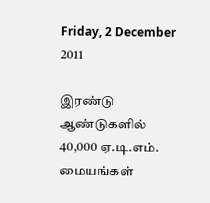Friday, 2 December 2011

இரண்டு ஆண்டுகளில் 40,000 ஏ.டி.எம். மையங்கள்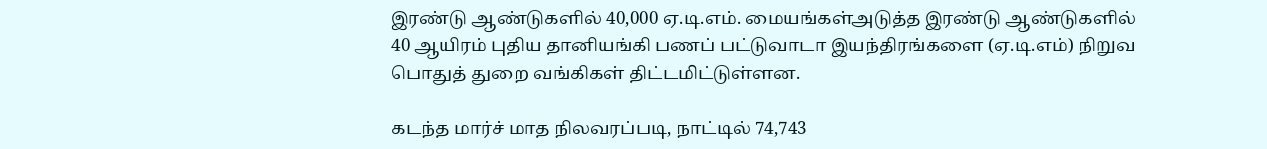இரண்டு ஆண்டுகளில் 40,000 ஏ.டி.எம். மையங்கள்அடுத்த இரண்டு ஆண்டுகளில் 40 ஆயிரம் புதிய தானியங்கி பணப் பட்டுவாடா இயந்திரங்களை (ஏ.டி.எம்) நிறுவ பொதுத் துறை வங்கிகள் திட்டமிட்டுள்ளன.

கடந்த மார்ச் மாத நிலவரப்படி, நாட்டில் 74,743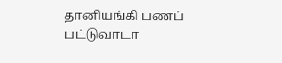தானியங்கி பணப் பட்டுவாடா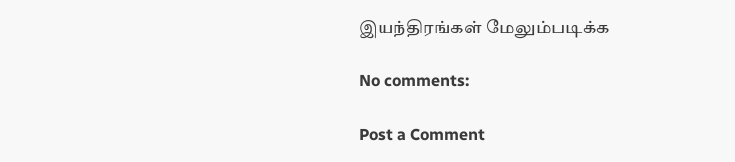இயந்திரங்கள் மேலும்படிக்க

No comments:

Post a Comment